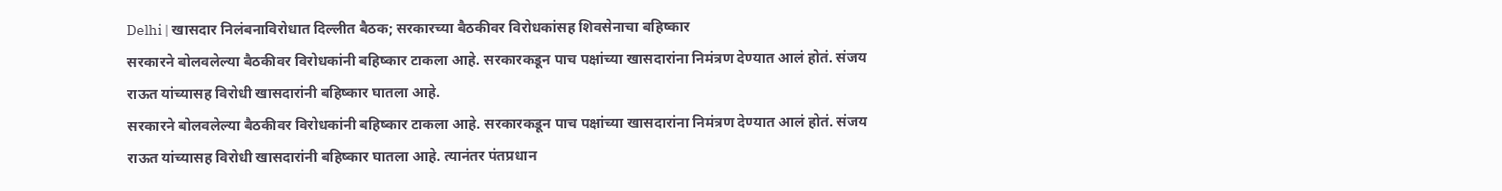Delhi | खासदार निलंबनाविरोधात दिल्लीत बैठक; सरकारच्या बैठकीवर विरोधकांसह शिवसेनाचा बहिष्कार
सरकारने बोलवलेल्या बैठकीवर विरोधकांनी बहिष्कार टाकला आहे. सरकारकडून पाच पक्षांच्या खासदारांना निमंत्रण देण्यात आलं होतं. संजय राऊत यांच्यासह विरोधी खासदारांनी बहिष्कार घातला आहे.
सरकारने बोलवलेल्या बैठकीवर विरोधकांनी बहिष्कार टाकला आहे. सरकारकडून पाच पक्षांच्या खासदारांना निमंत्रण देण्यात आलं होतं. संजय राऊत यांच्यासह विरोधी खासदारांनी बहिष्कार घातला आहे. त्यानंतर पंतप्रधान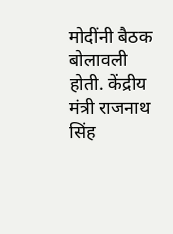मोदींनी बैठक बोलावली होती. केंद्रीय मंत्री राजनाथ सिंह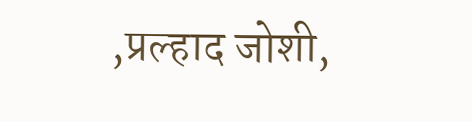,प्रल्हाद जोशी,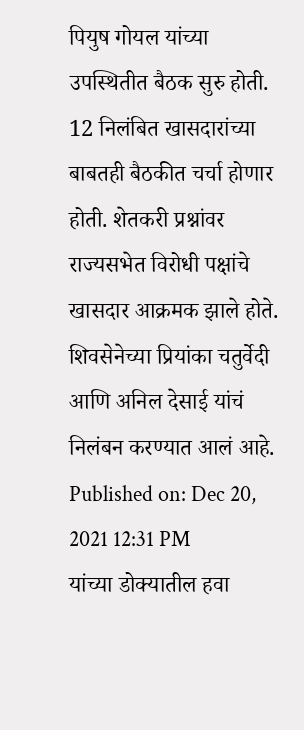पियुष गोयल यांच्या उपस्थितीत बैठक सुरु होती. 12 निलंबित खासदारांच्या बाबतही बैठकीत चर्चा होणार होती. शेतकरी प्रश्नांवर राज्यसभेत विरोधी पक्षांचे खासदार आक्रमक झाले होते. शिवसेनेच्या प्रियांका चतुर्वेदी आणि अनिल देसाई यांचं निलंबन करण्यात आलं आहे.
Published on: Dec 20, 2021 12:31 PM
यांच्या डोक्यातील हवा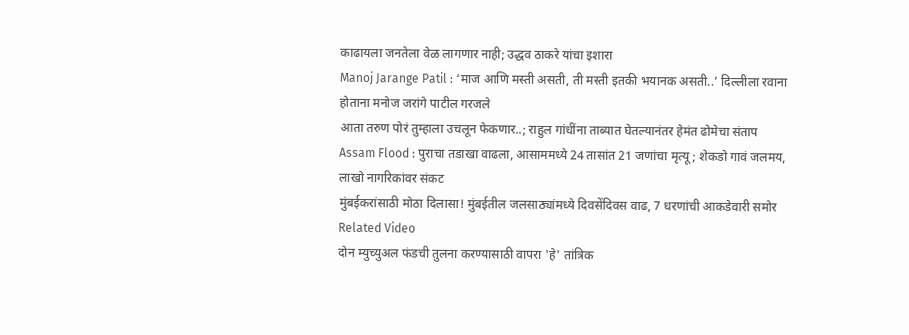काढायला जनतेला वेळ लागणार नाही; उद्धव ठाकरे यांचा इशारा
Manoj Jarange Patil : ‘माज आणि मस्ती असती, ती मस्ती इतकी भयानक असती..’ दिल्लीला रवाना होताना मनोज जरांगे पाटील गरजले
आता तरुण पोरं तुम्हाला उचलून फेकणार..; राहुल गांधींना ताब्यात घेतल्यानंतर हेमंत ढोमेचा संताप
Assam Flood : पुराचा तडाखा वाढला, आसाममध्ये 24 तासांत 21 जणांचा मृत्यू; शेकडो गावं जलमय, लाखो नागरिकांवर संकट
मुंबईकरांसाठी मोठा दिलासा! मुंबईतील जलसाठ्यांमध्ये दिवसेंदिवस वाढ, 7 धरणांची आकडेवारी समोर
Related Video
दोन म्युच्युअल फंडची तुलना करण्यासाठी वापरा 'हे' तांत्रिक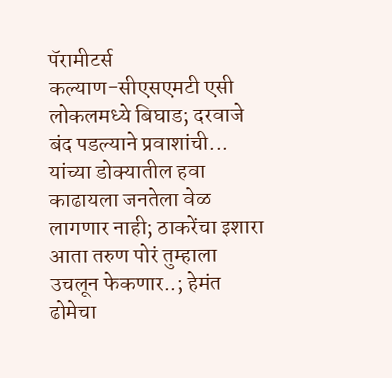पॅरामीटर्स
कल्याण-सीएसएमटी एसी लोकलमध्ये बिघाड; दरवाजे बंद पडल्याने प्रवाशांची...
यांच्या डोक्यातील हवा काढायला जनतेला वेळ लागणार नाही; ठाकरेंचा इशारा
आता तरुण पोरं तुम्हाला उचलून फेकणार..; हेमंत ढोमेचा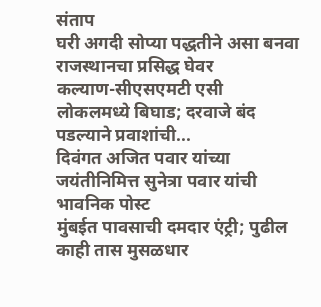संताप
घरी अगदी सोप्या पद्धतीने असा बनवा राजस्थानचा प्रसिद्ध घेवर
कल्याण-सीएसएमटी एसी लोकलमध्ये बिघाड; दरवाजे बंद पडल्याने प्रवाशांची...
दिवंगत अजित पवार यांच्या जयंतीनिमित्त सुनेत्रा पवार यांची भावनिक पोस्ट
मुंबईत पावसाची दमदार एंट्री; पुढील काही तास मुसळधार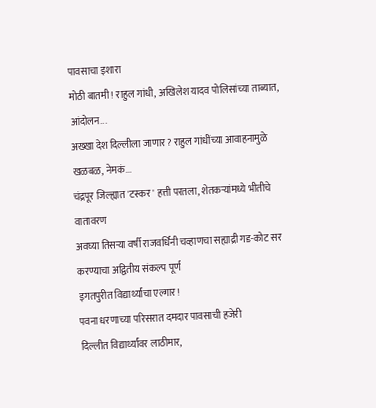पावसाचा इशारा
मोठी बातमी! राहुल गांधी, अखिलेश यादव पोलिसांच्या ताब्यात, आंदोलन...
अख्खा देश दिल्लीला जाणार? राहुल गांधींच्या आवाहनामुळे खळबळ, नेमकं...
चंद्रपूर जिल्ह्यात 'टस्कर' हत्ती परतला, शेतकऱ्यांमध्ये भीतीचे वातावरण
अवघ्या तिसऱ्या वर्षी राजवर्धिनी चव्हाणचा सह्याद्री गड-कोट सर करण्याचा अद्वितीय संकल्प पूर्ण
इगतपुरीत विद्यार्थ्यांचा एल्गार!
पवना धरणाच्या परिसरात दमदार पावसाची हजेरी
दिल्लीत विद्यार्थ्यांवर लाठीमार,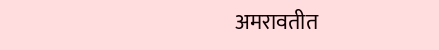अमरावतीत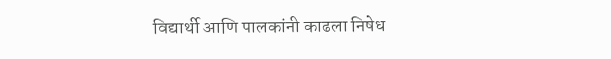विद्यार्थी आणि पालकांनी काढला निषेध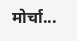मोर्चा...